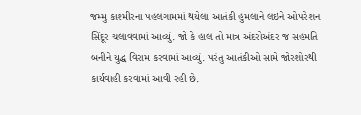જમ્મુ કાશ્મીરના પહલગામમાં થયેલા આતંકી હુમલાને લઇને ઓપરેશન સિંદૂર ચલાવવામાં આવ્યું. જો કે હાલ તો માત્ર અંદરોઅંદર જ સહમતિ બનીને યુદ્ધ વિરામ કરવામાં આવ્યું. પરંતુ આતંકીઓ સામે જોરશોરથી કાર્યવાહી કરવામાં આવી રહી છે.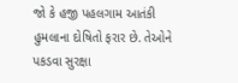જો કે હજી પહલગામ આતંકી હુમલાના દોષિતો ફરાર છે. તેઓને પકડવા સુરક્ષા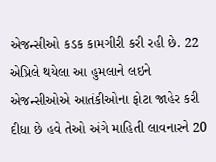એજન્સીઓ કડક કામગીરી કરી રહી છે. 22 એપ્રિલે થયેલા આ હુમલાને લઇને એજન્સીઓએ આતંકીઓના ફોટા જાહેર કરી દીધા છે હવે તેઓ અંગે માહિતી લાવનારને 20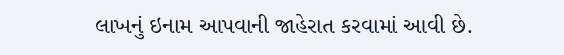લાખનું ઇનામ આપવાની જાહેરાત કરવામાં આવી છે.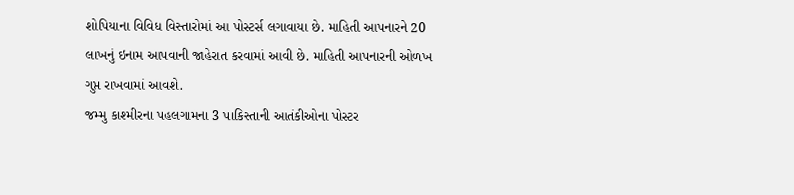શોપિયાના વિવિધ વિસ્તારોમાં આ પોસ્ટર્સ લગાવાયા છે. માહિતી આપનારને 20 લાખનું ઇનામ આપવાની જાહેરાત કરવામાં આવી છે. માહિતી આપનારની ઓળખ ગુપ્ત રાખવામાં આવશે.
જમ્મુ કાશ્મીરના પહલગામના 3 પાકિસ્તાની આતંકીઓના પોસ્ટર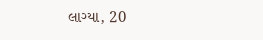લાગ્યા, 20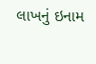લાખનું ઇનામ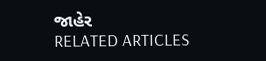જાહેર
RELATED ARTICLES